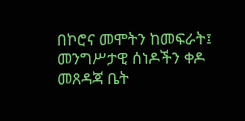በኮሮና መሞትን ከመፍራት፤ መንግሥታዊ ሰነዶችን ቀዶ መጸዳጃ ቤት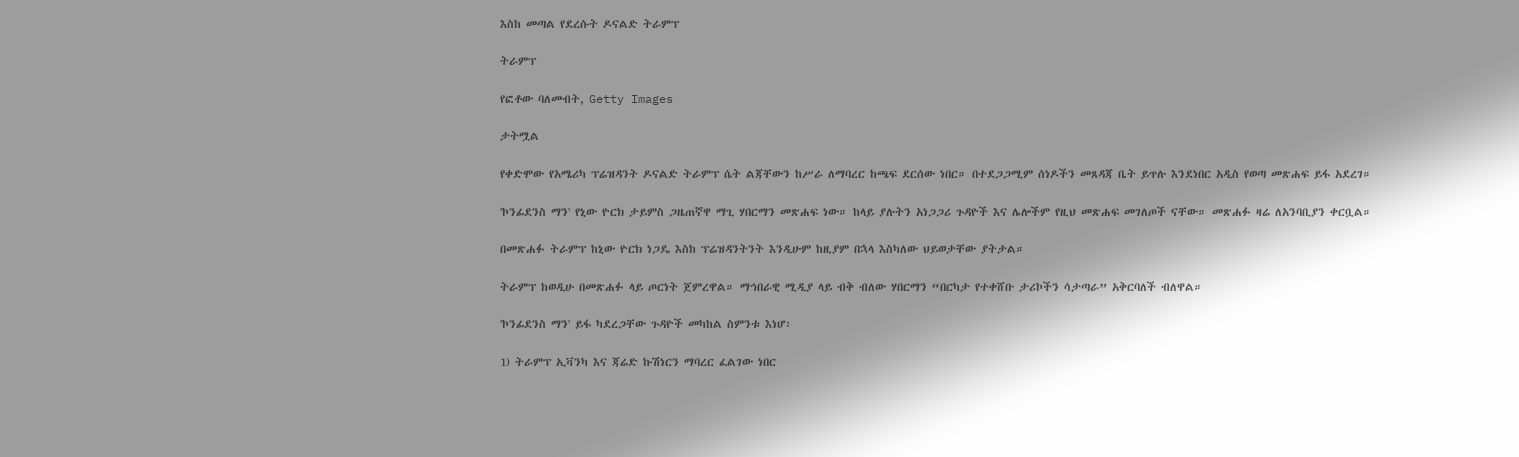እስከ መጣል የደረሱት ዶናልድ ትራምፕ

ትራምፕ

የፎቶው ባለመብት, Getty Images

ታትሟል

የቀድሞው የአሜሪካ ፕሬዝዳንት ዶናልድ ትራምፕ ሴት ልጃቸውን ከሥራ ለማባረር ከጫፍ ደርሰው ነበር። በተደጋጋሚም ሰነዶችን መጸዳጃ ቤት ይጥሉ እንደነበር አዲስ የወጣ መጽሐፍ ይፋ አደረገ።

'ኮንፊደንስ ማን' የኒው ዮርክ ታይምስ ጋዜጠኛዋ ማጊ ሃበርማን መጽሐፍ ነው። ከላይ ያሉትን አነጋጋሪ ጉዳዮች እና ሌሎችም የዚህ መጽሐፍ መገለጦች ናቸው። መጽሐፉ ዛሬ ለአንባቢያን ቀርቧል።

በመጽሐፉ ትራምፕ ከኒው ዮርክ ነጋዴ እስከ ፕሬዝዳንትንት እንዲሁም ከዚያም በኋላ እስካለው ህይወታቸው ያትታል።

ትራምፕ ከወዲሁ በመጽሐፉ ላይ ጦርነት ጀምረዋል። ማኅበራዊ ሚዲያ ላይ ብቅ ብለው ሃበርማን “በርካታ የተቀሸቡ ታሪኮችን ሳታጣራ” አቅርባለች ብለዋል።

'ኮንፊደንስ ማን' ይፋ ካደረጋቸው ጉዳዮች መካከል ስምንቱ እነሆ፡

1) ትራምፕ ኢቫንካ እና ጃሬድ ኩሽነርን ማባረር ፈልገው ነበር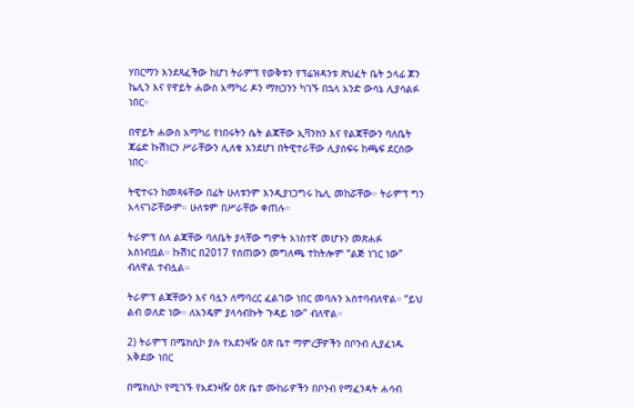ሃበርማን እንደጻፈችው ከሆነ ትራምፕ የወቅቱን የፕሬዝዳንቱ ጽህፈት ቤት ኃላፊ ጆን ኬሊን እና የዋይት ሐውስ አማካሪ ዶን ማክጋንን ካገኙ በኋላ አንድ ውሳኔ ሊያሳልፉ ነበር።

በዋይት ሐውስ አማካሪ የነበሩትን ሴት ልጃቸው ኢቫንክን እና የልጃቸውን ባለቤት ጃሬድ ኩሽነርን ሥራቸውን ሊለቁ እንደሆነ በትዊተራቸው ሊያሰፍሩ ከጫፍ ደርሰው ነበር።

ትዊተሩን ከመጻፋቸው በፊት ሁለቱንም እንዲያነጋግሩ ኬሊ መከሯቸው። ትራምፕ ግን አላናገሯቸውም። ሁለቱም በሥራቸው ቀጠሉ።

ትራምፕ ስለ ልጃቸው ባለቤት ያላቸው ግምት አነስተኛ መሆኑን መጽሐፉ አስነብቧል። ኩሽነር በ2017 የሰጠውን መግለጫ ተከትሎም “ልጅ ነገር ነው” ብለዋል ተብሏል።

ትራምፕ ልጃቸውን እና ባሏን ለማባረር ፈልገው ነበር መባሉን አስተባብለዋል። “ይህ ልብ ወለድ ነው። ለአንዴም ያላሳብኩት ጉዳይ ነው” ብለዋል።

2) ትራምፕ በሜክሲኮ ያሉ የአደንዛዥ ዕጽ ቤተ ማምረቻዎችን በቦንብ ሊያፈነዱ አቅደው ነበር

በሜክሲኮ የሚገኙ የአደንዛዥ ዕጽ ቤተ ሙከራዎችን በቦንብ የማፈንዳት ሐሳብ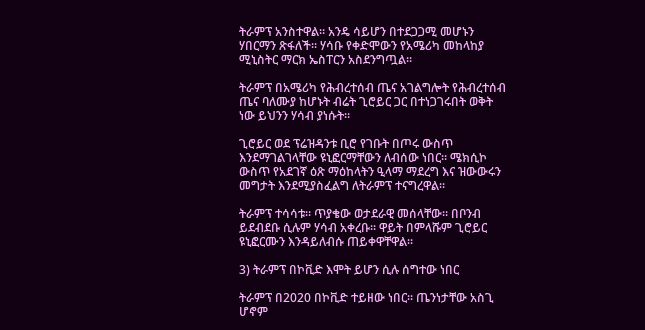ትራምፕ አንስተዋል። አንዴ ሳይሆን በተደጋጋሚ መሆኑን ሃበርማን ጽፋለች። ሃሳቡ የቀድሞውን የአሜሪካ መከላከያ ሚኒስትር ማርክ ኤስፐርን አስደንግጧል።

ትራምፕ በአሜሪካ የሕብረተሰብ ጤና አገልግሎት የሕብረተሰብ ጤና ባለሙያ ከሆኑት ብሬት ጊሮይር ጋር በተነጋገሩበት ወቅት ነው ይህንን ሃሳብ ያነሱት።

ጊሮይር ወደ ፕሬዝዳንቱ ቢሮ የገቡት በጦሩ ውስጥ እንደማገልገላቸው ዩኒፎርማቸውን ለብሰው ነበር። ሜክሲኮ ውስጥ የአደገኛ ዕጽ ማዕከላትን ዒላማ ማደረግ እና ዝውውሩን መግታት እንደሚያስፈልግ ለትራምፕ ተናግረዋል።

ትራምፕ ተሳሳቱ። ጥያቄው ወታደራዊ መሰላቸው። በቦንብ ይደብደቡ ሲሉም ሃሳብ አቀረቡ። ዋይት በምላሹም ጊሮይር ዩኒፎርሙን እንዳይለብሱ ጠይቀዋቸዋል።

3) ትራምፕ በኮቪድ እሞት ይሆን ሲሉ ሰግተው ነበር

ትራምፕ በ2020 በኮቪድ ተይዘው ነበር። ጤንነታቸው አስጊ ሆኖም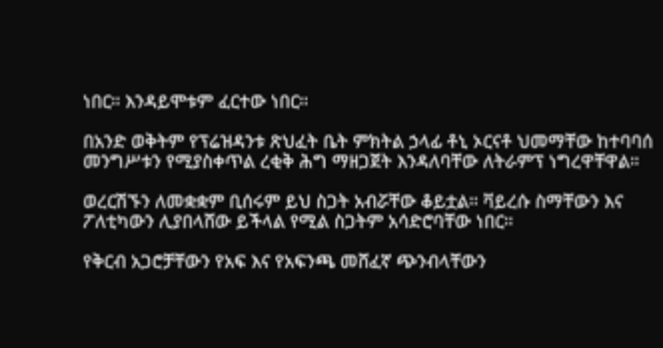ነበር። እንዳይሞቱም ፈርተው ነበር።

በአንድ ወቅትም የፕሬዝዳንቱ ጽህፈት ቤት ምክትል ኃላፊ ቶኒ ኦርናቶ ህመማቸው ከተባባሰ መንግሥቱን የሚያስቀጥል ረቂቅ ሕግ ማዘጋጀት እንዳለባቸው ለትራምፕ ነግረዋቸዋል።

ወረርሽኙን ለመቋቋም ቢሰሩም ይህ ስጋት አብሯቸው ቆይቷል። ቫይረሱ ስማቸውን እና ፖለቲካውን ሊያበላሸው ይችላል የሚል ስጋትም አሳድሮባቸው ነበር።

የቅርብ አጋሮቻቸውን የአፍ እና የአፍንጫ መሸፈኛ ጭንብላቸውን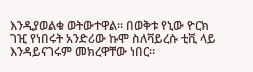እንዲያወልቁ ወትውተዋል። በወቅቱ የኒው ዮርክ ገዢ የነበሩት አንድሪው ኩሞ ስለቫይረሱ ቲቪ ላይ እንዳይናገሩም መክረዋቸው ነበር።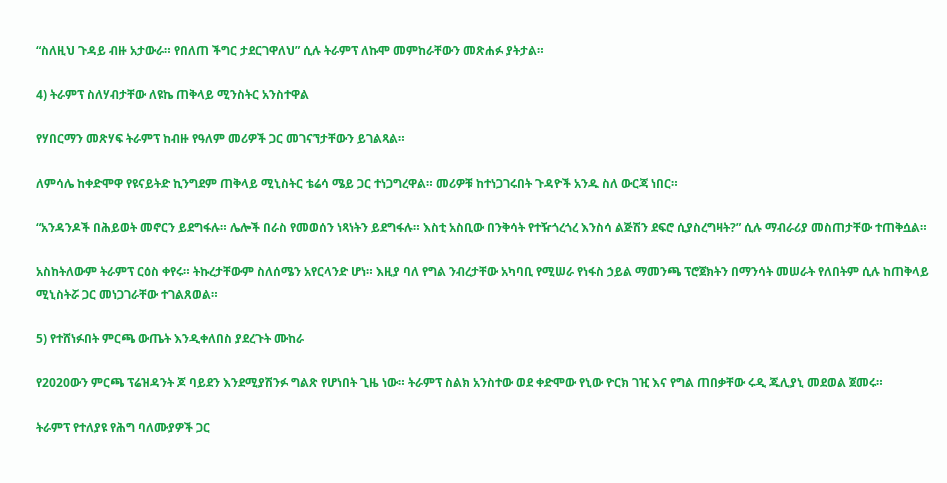“ስለዚህ ጉዳይ ብዙ አታውራ። የበለጠ ችግር ታደርገዋለህ” ሲሉ ትራምፕ ለኩሞ መምከራቸውን መጽሐፉ ያትታል።

4) ትራምፕ ስለሃብታቸው ለዩኬ ጠቅላይ ሚንስትር አንስተዋል

የሃበርማን መጽሃፍ ትራምፕ ከብዙ የዓለም መሪዎች ጋር መገናኘታቸውን ይገልጻል።

ለምሳሌ ከቀድሞዋ የዩናይትድ ኪንግደም ጠቅላይ ሚኒስትር ቴሬሳ ሜይ ጋር ተነጋግረዋል። መሪዎቹ ከተነጋገሩበት ጉዳዮች አንዱ ስለ ውርጃ ነበር።

“አንዳንዶች በሕይወት መኖርን ይደግፋሉ። ሌሎች በራስ የመወሰን ነጻነትን ይደግፋሉ። እስቲ አስቢው በንቅሳት የተዥጎረጎረ እንስሳ ልጅሽን ደፍሮ ሲያስረግዛት?” ሲሉ ማብራሪያ መስጠታቸው ተጠቅሷል።

አስከትለውም ትራምፕ ርዕስ ቀየሩ። ትኩረታቸውም ስለሰሜን አየርላንድ ሆነ። እዚያ ባለ የግል ንብረታቸው አካባቢ የሚሠራ የነፋስ ኃይል ማመንጫ ፕሮጀክትን በማንሳት መሠራት የለበትም ሲሉ ከጠቅላይ ሚኒስትሯ ጋር መነጋገራቸው ተገልጸወል።

5) የተሸነፉበት ምርጫ ውጤት እንዲቀለበስ ያደረጉት ሙከራ

የ2020ውን ምርጫ ፕሬዝዳንት ጆ ባይደን እንደሚያሽንፉ ግልጽ የሆነበት ጊዜ ነው። ትራምፕ ስልክ አንስተው ወደ ቀድሞው የኒው ዮርክ ገዢ እና የግል ጠበቃቸው ሩዲ ጁሊያኒ መደወል ጀመሩ።

ትራምፕ የተለያዩ የሕግ ባለሙያዎች ጋር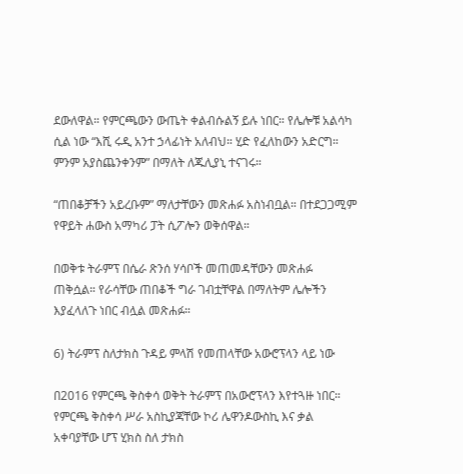ደውለዋል። የምርጫውን ውጤት ቀልብሱልኝ ይሉ ነበር። የሌሎቹ አልሳካ ሲል ነው “እሺ ሩዲ አንተ ኃላፊነት አለብህ። ሂድ የፈለከውን አድርግ። ምንም አያስጨንቀንም” በማለት ለጁሊያኒ ተናገሩ።

“ጠበቆቻችን አይረቡም” ማለታቸውን መጽሐፉ አስነብቧል። በተደጋጋሚም የዋይት ሐውስ አማካሪ ፓት ሲፖሎን ወቅሰዋል።

በወቅቱ ትራምፕ በሴራ ጽንሰ ሃሳቦች መጠመዳቸውን መጽሐፉ ጠቅሷል። የራሳቸው ጠበቆች ግራ ገብቷቸዋል በማለትም ሌሎችን እያፈላለጉ ነበር ብሏል መጽሐፉ።

6) ትራምፕ ስለታክስ ጉዳይ ምላሽ የመጠላቸው አውሮፕላን ላይ ነው

በ2016 የምርጫ ቅስቀሳ ወቅት ትራምፕ በአውሮፕላን እየተጓዙ ነበር። የምርጫ ቅስቀሳ ሥራ አስኪያጃቸው ኮሪ ሌዋንዶውስኪ እና ቃል አቀባያቸው ሆፕ ሂክስ ስለ ታክስ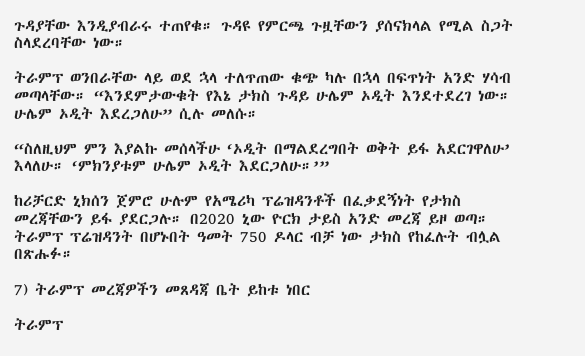ጉዳያቸው እንዲያብራሩ ተጠየቁ። ጉዳዩ የምርጫ ጉዟቸውን ያሰናክላል የሚል ስጋት ስላደረባቸው ነው።

ትራምፕ ወንበራቸው ላይ ወደ ኋላ ተለጥጠው ቁጭ ካሉ በኋላ በፍጥነት አንድ ሃሳብ መጣላቸው። “እንደምታውቁት የእኔ ታክስ ጉዳይ ሁሌም ኦዲት እንደተደረገ ነው። ሁሌም ኦዲት እደረጋለሁ” ሲሉ መለሱ።

“ስለዚህም ምን እያልኩ መሰላችሁ ‘ኦዲት በማልደረግበት ወቅት ይፋ አደርገዋለሁ’ እላለሁ። ‘ምክንያቱም ሁሌም ኦዲት እደርጋለሁ።’”

ከሪቻርድ ኒክሰን ጀምሮ ሁሉም የአሜሪካ ፕሬዝዳንቶች በፈቃደኝነት የታክስ መረጃቸውን ይፋ ያደርጋሉ። በ2020 ኒው ዮርክ ታይስ አንድ መረጃ ይዞ ወጣ። ትራምፕ ፕሬዝዳንት በሆኑበት ዓመት 750 ዶላር ብቻ ነው ታክስ የከፈሉት ብሏል በጽሑፉ።

7) ትራምፕ መረጃዎችን መጸዳጃ ቤት ይከቱ ነበር

ትራምፕ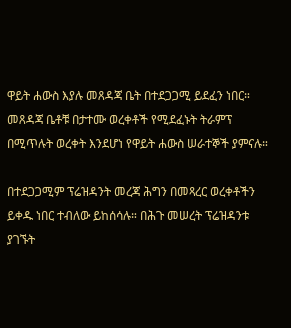ዋይት ሐውስ እያሉ መጸዳጃ ቤት በተደጋጋሚ ይደፈን ነበር። መጸዳጃ ቤቶቹ በታተሙ ወረቀቶች የሚደፈኑት ትራምፕ በሚጥሉት ወረቀት እንደሆነ የዋይት ሐውስ ሠራተኞች ያምናሉ።

በተደጋጋሚም ፕሬዝዳንት መረጃ ሕግን በመጻረር ወረቀቶችን ይቀዱ ነበር ተብለው ይከሰሳሉ። በሕጉ መሠረት ፕሬዝዳንቱ ያገኙት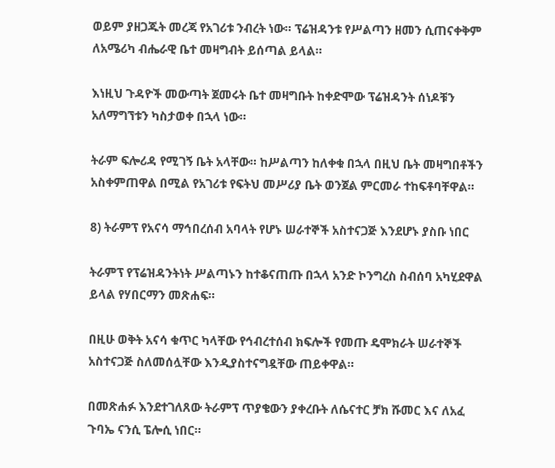ወይም ያዘጋጁት መረጃ የአገሪቱ ንብረት ነው። ፕሬዝዳንቱ የሥልጣን ዘመን ሲጠናቀቅም ለአሜሪካ ብሔራዊ ቤተ መዛግብት ይሰጣል ይላል።

እነዚህ ጉዳዮች መውጣት ጀመሩት ቤተ መዛግቡት ከቀድሞው ፕሬዝዳንት ሰነዶቹን አለማግኘቱን ካስታወቀ በኋላ ነው።

ትራም ፍሎሪዳ የሚገኝ ቤት አላቸው። ከሥልጣን ከለቀቁ በኋላ በዚህ ቤት መዛግበቶችን አስቀምጠዋል በሚል የአገሪቱ የፍትህ መሥሪያ ቤት ወንጀል ምርመራ ተከፍቶባቸዋል።

8) ትራምፕ የአናሳ ማኅበረሰብ አባላት የሆኑ ሠራተኞች አስተናጋጅ እንደሆኑ ያስቡ ነበር

ትራምፕ የፕሬዝዳንትነት ሥልጣኑን ከተቆናጠጡ በኋላ አንድ ኮንግረስ ስብሰባ አካሂደዋል ይላል የሃበርማን መጽሐፍ።

በዚሁ ወቅት አናሳ ቁጥር ካላቸው የኅብረተሰብ ክፍሎች የመጡ ዴሞክራት ሠራተኞች አስተናጋጅ ስለመሰሏቸው እንዲያስተናግዷቸው ጠይቀዋል።

በመጽሐፉ እንደተገለጸው ትራምፕ ጥያቄውን ያቀረቡት ለሴናተር ቻክ ሹመር እና ለአፈ ጉባኤ ናንሲ ፔሎሲ ነበር።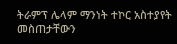ትራምፕ ሌላም ማንነት ተኮር አስተያየት መስጠታቸውን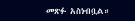መጽፉ አስነብቧል።